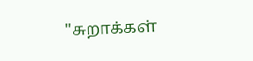"சுறாக்கள்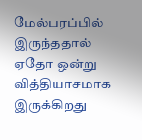மேல்பரப்பில் இருந்ததால் ஏதோ ஒன்று வித்தியாசமாக இருக்கிறது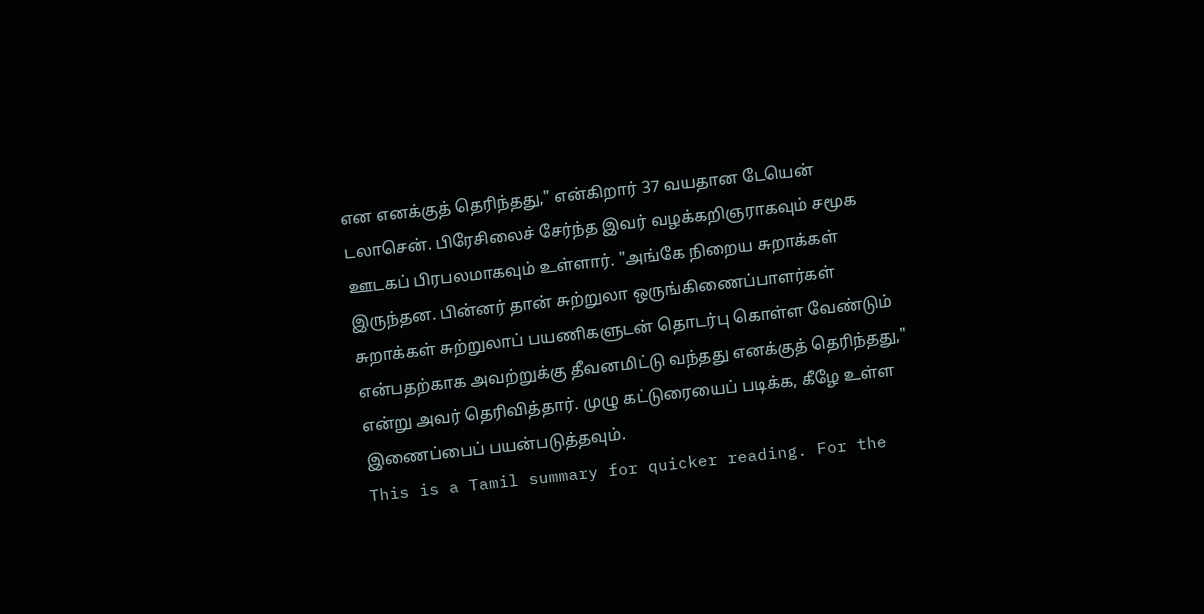என எனக்குத் தெரிந்தது," என்கிறார் 37 வயதான டேயென் டலாசென். பிரேசிலைச் சேர்ந்த இவர் வழக்கறிஞராகவும் சமூக ஊடகப் பிரபலமாகவும் உள்ளார். "அங்கே நிறைய சுறாக்கள் இருந்தன. பின்னர் தான் சுற்றுலா ஒருங்கிணைப்பாளர்கள் சுறாக்கள் சுற்றுலாப் பயணிகளுடன் தொடர்பு கொள்ள வேண்டும் என்பதற்காக அவற்றுக்கு தீவனமிட்டு வந்தது எனக்குத் தெரிந்தது," என்று அவர் தெரிவித்தார். முழு கட்டுரையைப் படிக்க, கீழே உள்ள இணைப்பைப் பயன்படுத்தவும்.
This is a Tamil summary for quicker reading. For the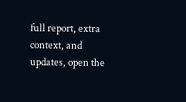full report, extra context, and updates, open the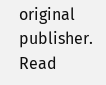original publisher.
Read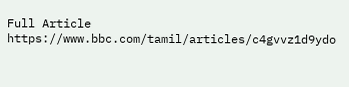Full Article
https://www.bbc.com/tamil/articles/c4gvvz1d9ydo